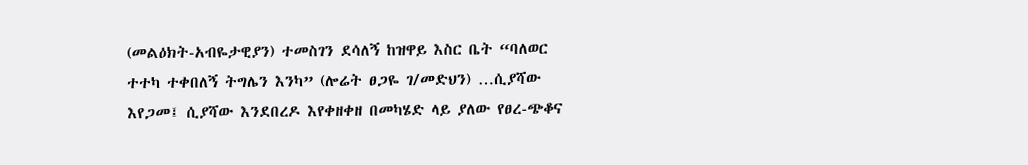(መልዕክት-አብዬታዊያን) ተመስገን ደሳለኝ ከዝዋይ እስር ቤት “ባለወር ተተካ ተቀበለኝ ትግሌን እንካ” (ሎሬት ፀጋዬ ገ/መድህን) …ሲያሻው እየጋመ፤ ሲያሻው እንደበረዶ እየቀዘቀዘ በመካሄድ ላይ ያለው የፀረ-ጭቆና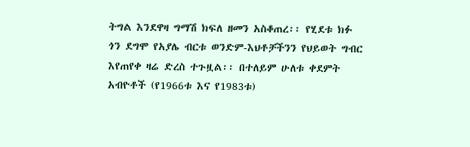ትግል እንደዋዛ ግማሽ ክፍለ ዘመን አስቆጠረ፡፡ የሂደቱ ክፉ ጎን ደግሞ የአያሌ ብርቱ ወንድም-እህቶቻችንን የህይወት ግብር እየጠየቀ ዛሬ ድረስ ተጉዟል፡፡ በተለይም ሁለቱ ቀደምት አብዮቶች (የ1966ቱ እና የ1983ቱ)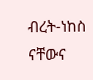ብረት-ነከስ ናቸውና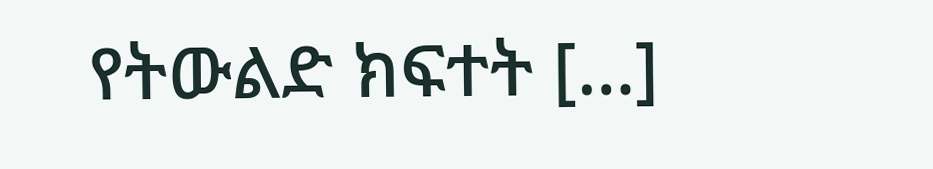የትውልድ ክፍተት […]